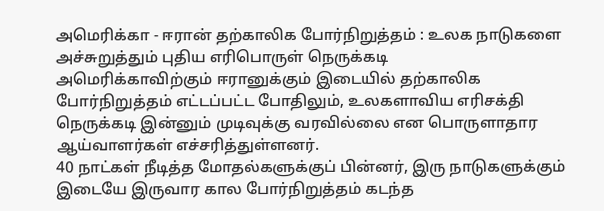அமெரிக்கா - ஈரான் தற்காலிக போர்நிறுத்தம் : உலக நாடுகளை அச்சுறுத்தும் புதிய எரிபொருள் நெருக்கடி
அமெரிக்காவிற்கும் ஈரானுக்கும் இடையில் தற்காலிக போர்நிறுத்தம் எட்டப்பட்ட போதிலும், உலகளாவிய எரிசக்தி நெருக்கடி இன்னும் முடிவுக்கு வரவில்லை என பொருளாதார ஆய்வாளர்கள் எச்சரித்துள்ளனர்.
40 நாட்கள் நீடித்த மோதல்களுக்குப் பின்னர், இரு நாடுகளுக்கும் இடையே இருவார கால போர்நிறுத்தம் கடந்த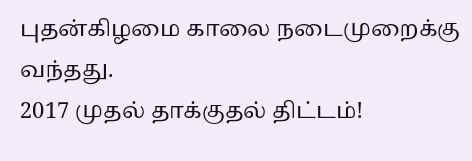புதன்கிழமை காலை நடைமுறைக்கு வந்தது.
2017 முதல் தாக்குதல் திட்டம்!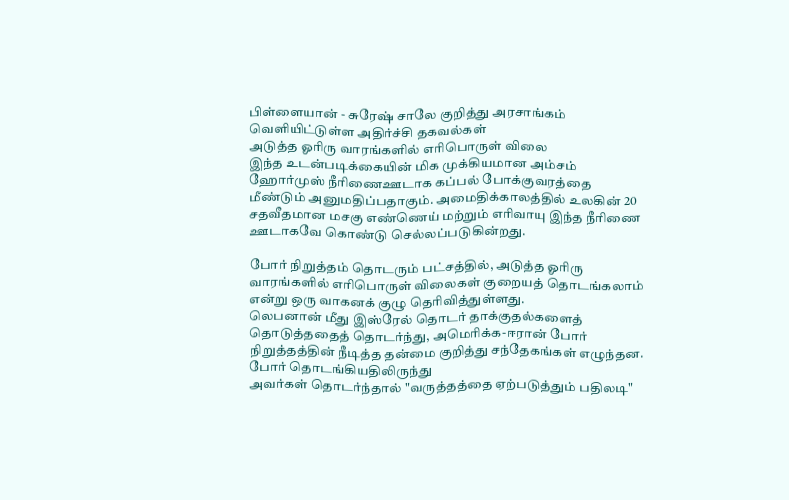பிள்ளையான் - சுரேஷ் சாலே குறித்து அரசாங்கம் வெளியிட்டுள்ள அதிர்ச்சி தகவல்கள்
அடுத்த ஓரிரு வாரங்களில் எரிபொருள் விலை
இந்த உடன்படிக்கையின் மிக முக்கியமான அம்சம் ஹோர்முஸ் நீரிணைஊடாக கப்பல் போக்குவரத்தை மீண்டும் அனுமதிப்பதாகும். அமைதிக்காலத்தில் உலகின் 20 சதவீதமான மசகு எண்ணெய் மற்றும் எரிவாயு இந்த நீரிணை ஊடாகவே கொண்டு செல்லப்படுகின்றது.

போர் நிறுத்தம் தொடரும் பட்சத்தில், அடுத்த ஓரிரு வாரங்களில் எரிபொருள் விலைகள் குறையத் தொடங்கலாம் என்று ஒரு வாகனக் குழு தெரிவித்துள்ளது.
லெபனான் மீது இஸ்ரேல் தொடர் தாக்குதல்களைத் தொடுத்ததைத் தொடர்ந்து, அமெரிக்க-ஈரான் போர் நிறுத்தத்தின் நீடித்த தன்மை குறித்து சந்தேகங்கள் எழுந்தன.
போர் தொடங்கியதிலிருந்து
அவர்கள் தொடர்ந்தால் "வருத்தத்தை ஏற்படுத்தும் பதிலடி"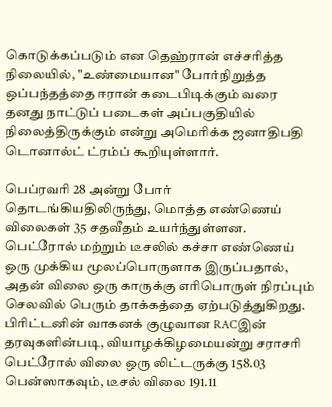கொடுக்கப்படும் என தெஹ்ரான் எச்சரித்த நிலையில், "உண்மையான" போர்நிறுத்த ஒப்பந்தத்தை ஈரான் கடைபிடிக்கும் வரை தனது நாட்டுப் படைகள் அப்பகுதியில் நிலைத்திருக்கும் என்று அமெரிக்க ஜனாதிபதி டொனால்ட் ட்ரம்ப் கூறியுள்ளார்.

பெப்ரவரி 28 அன்று போர் தொடங்கியதிலிருந்து, மொத்த எண்ணெய் விலைகள் 35 சதவீதம் உயர்ந்துள்ளன. பெட்ரோல் மற்றும் டீசலில் கச்சா எண்ணெய் ஒரு முக்கிய மூலப்பொருளாக இருப்பதால், அதன் விலை ஒரு காருக்கு எரிபொருள் நிரப்பும் செலவில் பெரும் தாக்கத்தை ஏற்படுத்துகிறது.
பிரிட்டனின் வாகனக் குழுவான RACஇன் தரவுகளின்படி, வியாழக்கிழமையன்று சராசரி பெட்ரோல் விலை ஒரு லிட்டருக்கு 158.03 பென்ஸாகவும், டீசல் விலை 191.11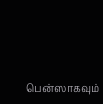பென்ஸாகவும்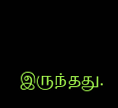இருந்தது.